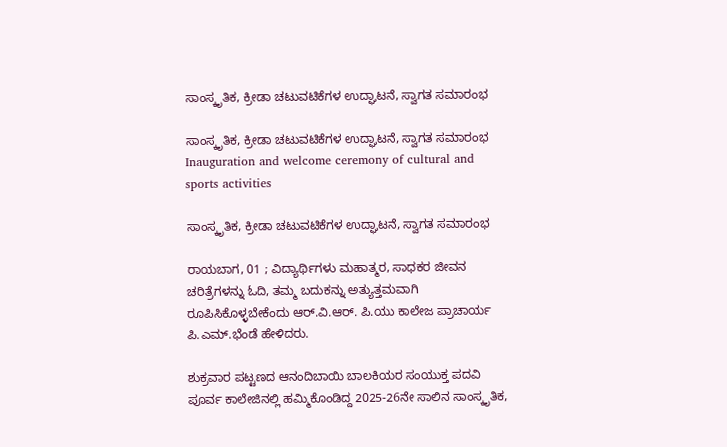ಸಾಂಸ್ಕೃತಿಕ, ಕ್ರೀಡಾ ಚಟುವಟಿಕೆಗಳ ಉದ್ಘಾಟನೆ, ಸ್ವಾಗತ ಸಮಾರಂಭ

ಸಾಂಸ್ಕೃತಿಕ, ಕ್ರೀಡಾ ಚಟುವಟಿಕೆಗಳ ಉದ್ಘಾಟನೆ, ಸ್ವಾಗತ ಸಮಾರಂಭ Inauguration and welcome ceremony of cultural and sports activities

ಸಾಂಸ್ಕೃತಿಕ, ಕ್ರೀಡಾ ಚಟುವಟಿಕೆಗಳ ಉದ್ಘಾಟನೆ, ಸ್ವಾಗತ ಸಮಾರಂಭ

ರಾಯಬಾಗ, 01 ; ವಿದ್ಯಾರ್ಥಿಗಳು ಮಹಾತ್ಮರ, ಸಾಧಕರ ಜೀವನ ಚರಿತ್ರೆಗಳನ್ನು ಓದಿ, ತಮ್ಮ ಬದುಕನ್ನು ಅತ್ಯುತ್ತಮವಾಗಿ ರೂಪಿಸಿಕೊಳ್ಳಬೇಕೆಂದು ಆರ್‌.ವಿ.ಆರ್‌. ಪಿ.ಯು ಕಾಲೇಜ ಪ್ರಾಚಾರ್ಯ ಪಿ.ಎಮ್‌.ಭೆಂಡೆ ಹೇಳಿದರು.

ಶುಕ್ರವಾರ ಪಟ್ಟಣದ ಆನಂದಿಬಾಯಿ ಬಾಲಕಿಯರ ಸಂಯುಕ್ತ ಪದವಿ ಪೂರ್ವ ಕಾಲೇಜಿನಲ್ಲಿ ಹಮ್ಮಿಕೊಂಡಿದ್ದ 2025-26ನೇ ಸಾಲಿನ ಸಾಂಸ್ಕೃತಿಕ,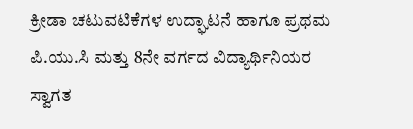ಕ್ರೀಡಾ ಚಟುವಟಿಕೆಗಳ ಉದ್ಘಾಟನೆ ಹಾಗೂ ಪ್ರಥಮ ಪಿ.ಯು.ಸಿ ಮತ್ತು 8ನೇ ವರ್ಗದ ವಿದ್ಯಾರ್ಥಿನಿಯರ ಸ್ವಾಗತ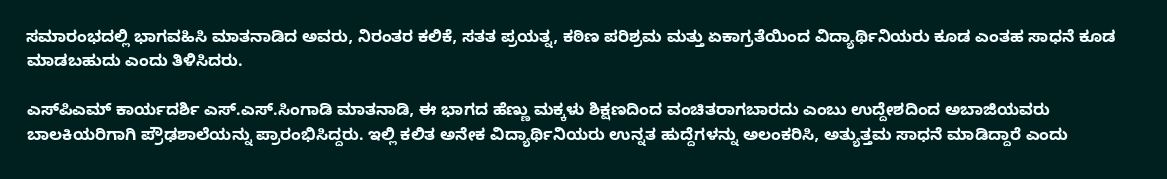ಸಮಾರಂಭದಲ್ಲಿ ಭಾಗವಹಿಸಿ ಮಾತನಾಡಿದ ಅವರು, ನಿರಂತರ ಕಲಿಕೆ, ಸತತ ಪ್ರಯತ್ನ, ಕಠಿಣ ಪರಿಶ್ರಮ ಮತ್ತು ಏಕಾಗ್ರತೆಯಿಂದ ವಿದ್ಯಾರ್ಥಿನಿಯರು ಕೂಡ ಎಂತಹ ಸಾಧನೆ ಕೂಡ ಮಾಡಬಹುದು ಎಂದು ತಿಳಿಸಿದರು.

ಎಸ್‌ಪಿಎಮ್ ಕಾರ್ಯದರ್ಶಿ ಎಸ್‌.ಎಸ್‌.ಸಿಂಗಾಡಿ ಮಾತನಾಡಿ, ಈ ಭಾಗದ ಹೆಣ್ಣು ಮಕ್ಕಳು ಶಿಕ್ಷಣದಿಂದ ವಂಚಿತರಾಗಬಾರದು ಎಂಬು ಉದ್ದೇಶದಿಂದ ಅಬಾಜಿಯವರು ಬಾಲಕಿಯರಿಗಾಗಿ ಪ್ರೌಢಶಾಲೆಯನ್ನು ಪ್ರಾರಂಭಿಸಿದ್ದರು. ಇಲ್ಲಿ ಕಲಿತ ಅನೇಕ ವಿದ್ಯಾರ್ಥಿನಿಯರು ಉನ್ನತ ಹುದ್ದೆಗಳನ್ನು ಅಲಂಕರಿಸಿ, ಅತ್ಯುತ್ತಮ ಸಾಧನೆ ಮಾಡಿದ್ದಾರೆ ಎಂದು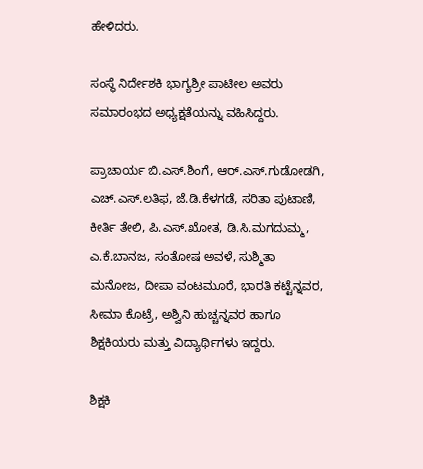ಹೇಳಿದರು.

ಸಂಸ್ಥೆ ನಿರ್ದೇಶಕಿ ಭಾಗ್ಯಶ್ರೀ ಪಾಟೀಲ ಅವರು ಸಮಾರಂಭದ ಅಧ್ಯಕ್ಷತೆಯನ್ನು ವಹಿಸಿದ್ದರು.

ಪ್ರಾಚಾರ್ಯ ಬಿ.ಎಸ್‌.ಶಿಂಗೆ, ಆರ್‌.ಎಸ್‌.ಗುಡೋಡಗಿ, ಎಚ್‌.ಎಸ್‌.ಲತಿಫ, ಜೆ.ಡಿ.ಕೆಳಗಡೆ, ಸರಿತಾ ಪುಟಾಣಿ, ಕೀರ್ತಿ ತೇಲಿ, ಪಿ.ಎಸ್‌.ಖೋತ, ಡಿ.ಸಿ.ಮಗದುಮ್ಮ, ಎ.ಕೆ.ಬಾನಜ, ಸಂತೋಷ ಅವಳೆ, ಸುಶ್ಮಿತಾ ಮನೋಜ, ದೀಪಾ ವಂಟಮೂರೆ, ಭಾರತಿ ಕಟ್ಟೆನ್ನವರ, ಸೀಮಾ ಕೊಟ್ರೆ, ಅಶ್ವಿನಿ ಹುಚ್ಚನ್ನವರ ಹಾಗೂ ಶಿಕ್ಷಕಿಯರು ಮತ್ತು ವಿದ್ಯಾರ್ಥಿಗಳು ಇದ್ದರು.

ಶಿಕ್ಷಕಿ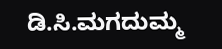ಡಿ.ಸಿ.ಮಗದುಮ್ಮ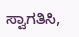ಸ್ವಾಗತಿಸಿ,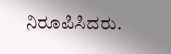ನಿರೂಪಿಸಿದರು.